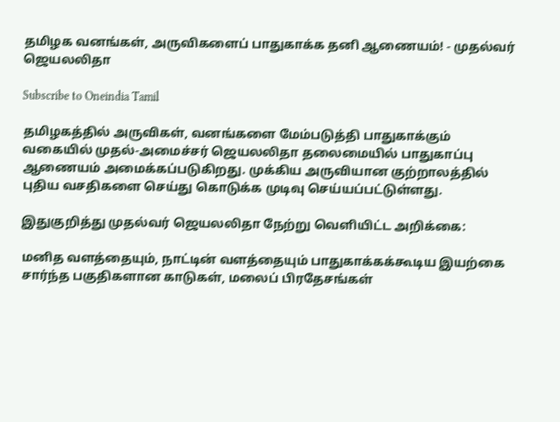தமிழக வனங்கள், அருவிகளைப் பாதுகாக்க தனி ஆணையம்! - முதல்வர் ஜெயலலிதா

Subscribe to Oneindia Tamil

தமிழகத்தில் அருவிகள், வனங்களை மேம்படுத்தி பாதுகாக்கும் வகையில் முதல்-அமைச்சர் ஜெயலலிதா தலைமையில் பாதுகாப்பு ஆணையம் அமைக்கப்படுகிறது. முக்கிய அருவியான குற்றாலத்தில் புதிய வசதிகளை செய்து கொடுக்க முடிவு செய்யப்பட்டுள்ளது.

இதுகுறித்து முதல்வர் ஜெயலலிதா நேற்று வெளியிட்ட அறிக்கை:

மனித வளத்தையும், நாட்டின் வளத்தையும் பாதுகாக்கக்கூடிய இயற்கை சார்ந்த பகுதிகளான காடுகள், மலைப் பிரதேசங்கள்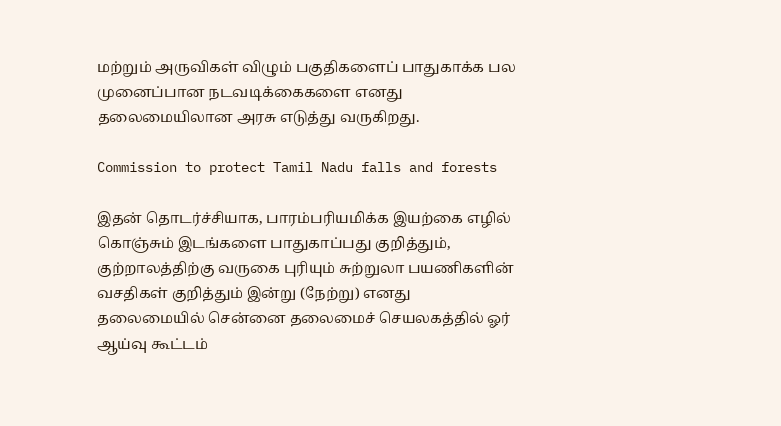மற்றும் அருவிகள் விழும் பகுதிகளைப் பாதுகாக்க பல முனைப்பான நடவடிக்கைகளை எனது தலைமையிலான அரசு எடுத்து வருகிறது.

Commission to protect Tamil Nadu falls and forests

இதன் தொடர்ச்சியாக, பாரம்பரியமிக்க இயற்கை எழில் கொஞ்சும் இடங்களை பாதுகாப்பது குறித்தும், குற்றாலத்திற்கு வருகை புரியும் சுற்றுலா பயணிகளின் வசதிகள் குறித்தும் இன்று (நேற்று) எனது தலைமையில் சென்னை தலைமைச் செயலகத்தில் ஓர் ஆய்வு கூட்டம்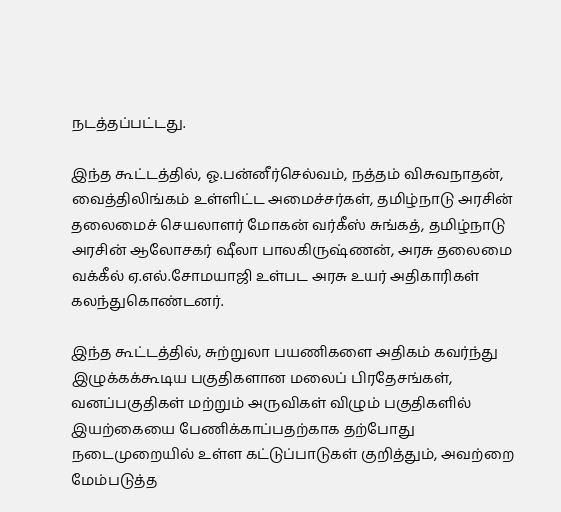நடத்தப்பட்டது.

இந்த கூட்டத்தில், ஓ.பன்னீர்செல்வம், நத்தம் விசுவநாதன், வைத்திலிங்கம் உள்ளிட்ட அமைச்சர்கள், தமிழ்நாடு அரசின் தலைமைச் செயலாளர் மோகன் வர்கீஸ் சுங்கத், தமிழ்நாடு அரசின் ஆலோசகர் ஷீலா பாலகிருஷ்ணன், அரசு தலைமை வக்கீல் ஏ.எல்.சோமயாஜி உள்பட அரசு உயர் அதிகாரிகள் கலந்துகொண்டனர்.

இந்த கூட்டத்தில், சுற்றுலா பயணிகளை அதிகம் கவர்ந்து இழுக்கக்கூடிய பகுதிகளான மலைப் பிரதேசங்கள், வனப்பகுதிகள் மற்றும் அருவிகள் விழும் பகுதிகளில் இயற்கையை பேணிக்காப்பதற்காக தற்போது நடைமுறையில் உள்ள கட்டுப்பாடுகள் குறித்தும், அவற்றை மேம்படுத்த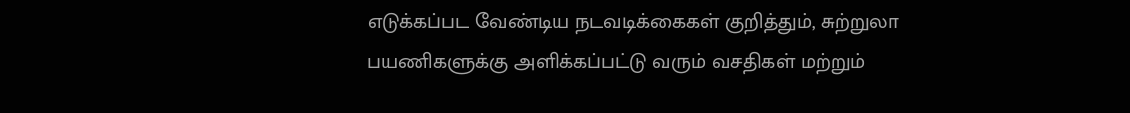எடுக்கப்பட வேண்டிய நடவடிக்கைகள் குறித்தும், சுற்றுலா பயணிகளுக்கு அளிக்கப்பட்டு வரும் வசதிகள் மற்றும்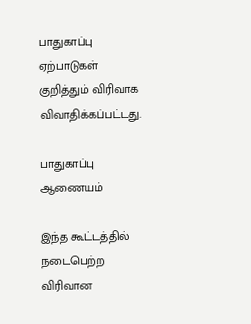பாதுகாப்பு ஏற்பாடுகள் குறித்தும் விரிவாக விவாதிக்கப்பட்டது.

பாதுகாப்பு ஆணையம்

இந்த கூட்டத்தில் நடைபெற்ற விரிவான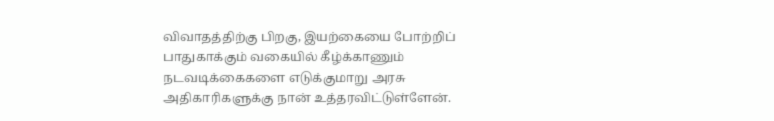விவாதத்திற்கு பிறகு, இயற்கையை போற்றிப் பாதுகாக்கும் வகையில் கீழ்க்காணும் நடவடிக்கைகளை எடுக்குமாறு அரசு அதிகாரிகளுக்கு நான் உத்தரவிட்டுள்ளேன்.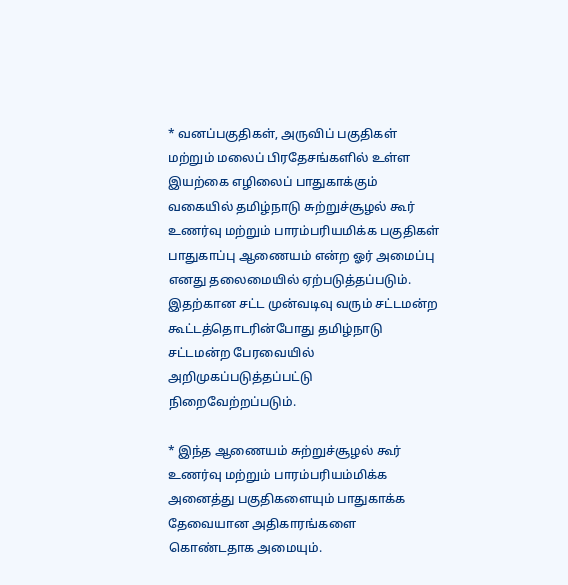* வனப்பகுதிகள், அருவிப் பகுதிகள் மற்றும் மலைப் பிரதேசங்களில் உள்ள இயற்கை எழிலைப் பாதுகாக்கும் வகையில் தமிழ்நாடு சுற்றுச்சூழல் கூர் உணர்வு மற்றும் பாரம்பரியமிக்க பகுதிகள் பாதுகாப்பு ஆணையம் என்ற ஓர் அமைப்பு எனது தலைமையில் ஏற்படுத்தப்படும். இதற்கான சட்ட முன்வடிவு வரும் சட்டமன்ற கூட்டத்தொடரின்போது தமிழ்நாடு சட்டமன்ற பேரவையில் அறிமுகப்படுத்தப்பட்டு நிறைவேற்றப்படும்.

* இந்த ஆணையம் சுற்றுச்சூழல் கூர் உணர்வு மற்றும் பாரம்பரியம்மிக்க அனைத்து பகுதிகளையும் பாதுகாக்க தேவையான அதிகாரங்களை கொண்டதாக அமையும்.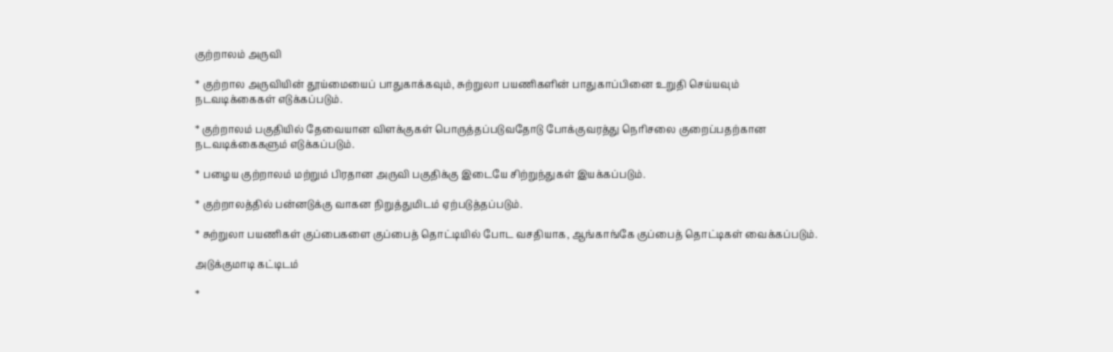குற்றாலம் அருவி

* குற்றால அருவியின் தூய்மையைப் பாதுகாக்கவும், சுற்றுலா பயணிகளின் பாதுகாப்பினை உறுதி செய்யவும் நடவடிக்கைகள் எடுக்கப்படும்.

* குற்றாலம் பகுதியில் தேவையான விளக்குகள் பொருத்தப்படுவதோடு போக்குவரத்து நெரிசலை குறைப்பதற்கான நடவடிக்கைகளும் எடுக்கப்படும்.

* பழைய குற்றாலம் மற்றும் பிரதான அருவி பகுதிக்கு இடையே சிற்றுந்துகள் இயக்கப்படும்.

* குற்றாலத்தில் பன்னடுக்கு வாகன நிறுத்துமிடம் ஏற்படுத்தப்படும்.

* சுற்றுலா பயணிகள் குப்பைகளை குப்பைத் தொட்டியில் போட வசதியாக, ஆங்காங்கே குப்பைத் தொட்டிகள் வைக்கப்படும்.

அடுக்குமாடி கட்டிடம்

*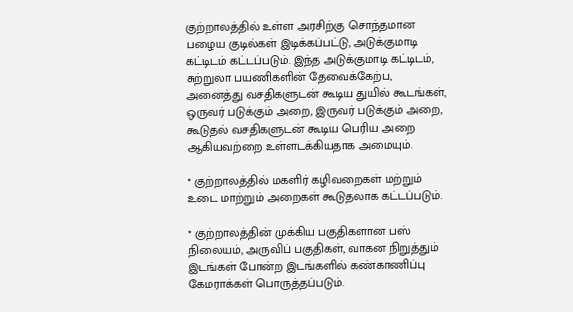குற்றாலத்தில் உள்ள அரசிற்கு சொந்தமான பழைய குடில்கள் இடிக்கப்பட்டு, அடுக்குமாடி கட்டிடம் கட்டப்படும். இந்த அடுக்குமாடி கட்டிடம், சுற்றுலா பயணிகளின் தேவைக்கேற்ப, அனைத்து வசதிகளுடன் கூடிய துயில் கூடங்கள், ஒருவர் படுக்கும் அறை, இருவர் படுக்கும் அறை, கூடுதல் வசதிகளுடன் கூடிய பெரிய அறை ஆகியவற்றை உள்ளடக்கியதாக அமையும்.

* குற்றாலத்தில் மகளிர் கழிவறைகள் மற்றும் உடை மாற்றும் அறைகள் கூடுதலாக கட்டப்படும்.

* குற்றாலத்தின் முக்கிய பகுதிகளான பஸ் நிலையம், அருவிப் பகுதிகள், வாகன நிறுத்தும் இடங்கள் போன்ற இடங்களில் கண்காணிப்பு கேமராக்கள் பொருத்தப்படும்.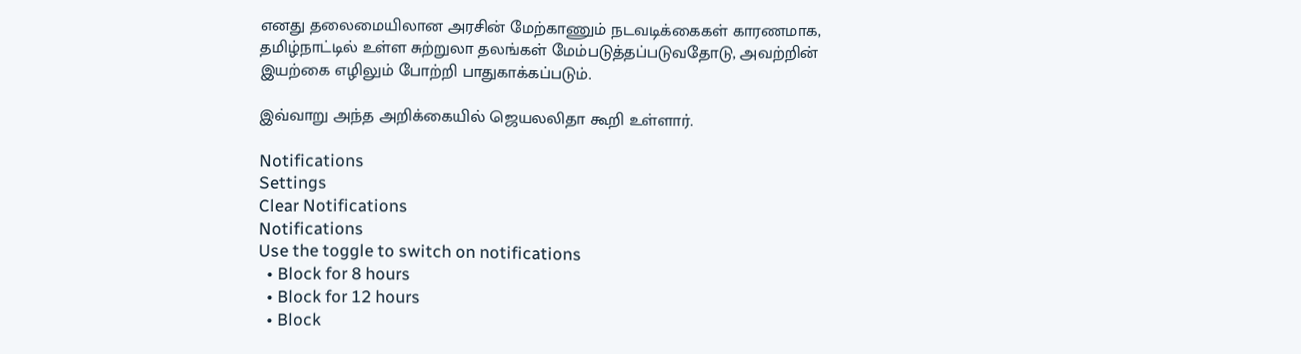எனது தலைமையிலான அரசின் மேற்காணும் நடவடிக்கைகள் காரணமாக, தமிழ்நாட்டில் உள்ள சுற்றுலா தலங்கள் மேம்படுத்தப்படுவதோடு, அவற்றின் இயற்கை எழிலும் போற்றி பாதுகாக்கப்படும்.

இவ்வாறு அந்த அறிக்கையில் ஜெயலலிதா கூறி உள்ளார்.

Notifications
Settings
Clear Notifications
Notifications
Use the toggle to switch on notifications
  • Block for 8 hours
  • Block for 12 hours
  • Block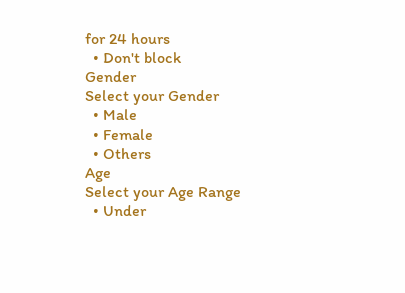for 24 hours
  • Don't block
Gender
Select your Gender
  • Male
  • Female
  • Others
Age
Select your Age Range
  • Under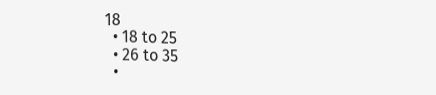18
  • 18 to 25
  • 26 to 35
  •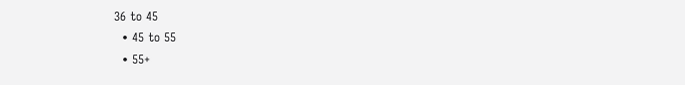36 to 45
  • 45 to 55
  • 55+